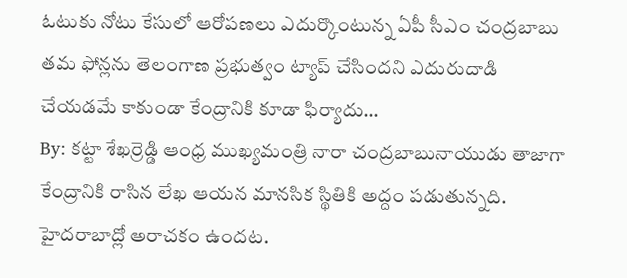ఓటుకు నోటు కేసులో ఆరోపణలు ఎదుర్కొంటున్న ఏపీ సీఎం చంద్రబాబు తమ ఫోన్లను తెలంగాణ ప్రభుత్వం ట్యాప్ చేసిందని ఎదురుదాడి చేయడమే కాకుండా కేంద్రానికి కూడా ఫిర్యాదు…
By: కట్టా శేఖర్రెడ్డి ఆంధ్ర ముఖ్యమంత్రి నారా చంద్రబాబునాయుడు తాజాగా కేంద్రానికి రాసిన లేఖ ఆయన మానసిక స్థితికి అద్దం పడుతున్నది. హైదరాబాద్లో అరాచకం ఉందట.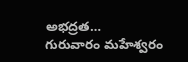అభద్రత…
గురువారం మహేశ్వరం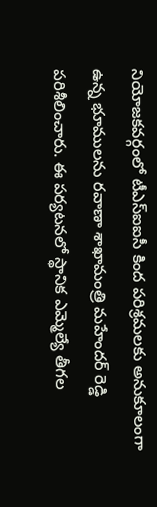నియోజకవర్గంలో టీఎస్ఐఐసీ కింద పరిశ్రమలకు అనుకూలంగా ఉన్న భూములను రవాణా శాఖామంత్రి మహేందర్ రెడ్డి పరిశీలించారు. ఈ పర్యటనలో స్థానిక ఎమ్మెల్యే తీగల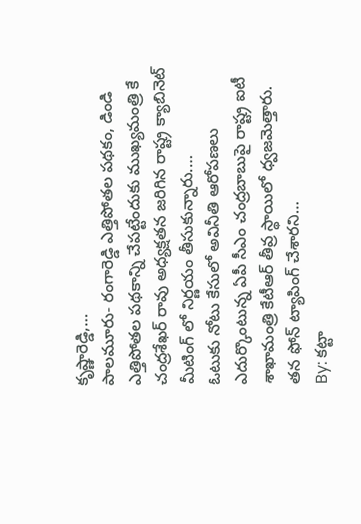కృష్ణారెడ్డి,…
పాలమూరు- రంగారెడ్డి ఎత్తిపోతల పథకం, డిండి ఎత్తిపోతల పథకాన్ని చేపట్టేందుకు ముఖ్యమంత్రి కే చంద్రశేఖర్ రావు అధ్యక్షతన జరిగిన రాష్ట్ర క్యాబినెట్ మీటింగ్ లో నిర్ణయం తీసుకున్నారు.…
ఓటుకు నోటు కేసులో అవినీతి ఆరోపణలు ఎదుర్కొంటున్న ఏపీ సీఎం చంద్రబాబుపై రాష్ట్ర ఐటీ శాఖామంత్రి కేటీఆర్ తీవ్ర స్థాయిలో ధ్వజమెత్తారు. తన ఫోన్ ట్యాపింగ్ చేశారని…
By: కట్టా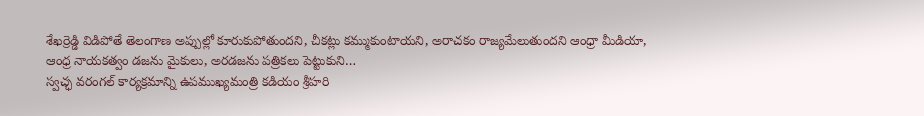శేఖర్రెడ్డి విడిపోతే తెలంగాణ అప్పుల్లో కూరుకుపోతుందని, చీకట్లు కమ్ముకుంటాయని, అరాచకం రాజ్యమేలుతుందని ఆంధ్రా మీడియా, ఆంధ్ర నాయకత్వం డజను మైకులు, అరడజను పత్రికలు పెట్టుకుని…
స్వచ్ఛ వరంగల్ కార్యక్రమాన్ని ఉపముఖ్యమంత్రి కడియం శ్రీహరి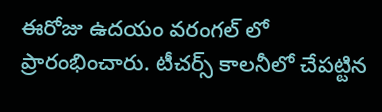ఈరోజు ఉదయం వరంగల్ లో ప్రారంభించారు. టీచర్స్ కాలనీలో చేపట్టిన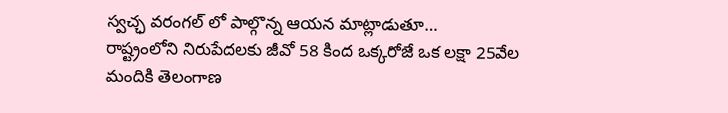స్వచ్ఛ వరంగల్ లో పాల్గొన్న ఆయన మాట్లాడుతూ…
రాష్ట్రంలోని నిరుపేదలకు జీవో 58 కింద ఒక్కరోజే ఒక లక్షా 25వేల మందికి తెలంగాణ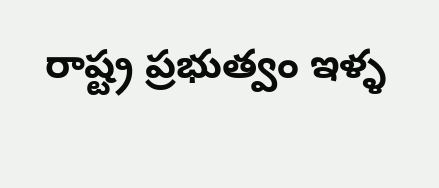రాష్ట్ర ప్రభుత్వం ఇళ్ళ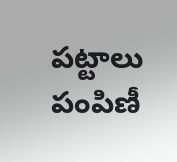పట్టాలు పంపిణీ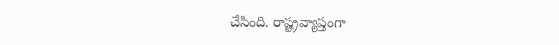చేసింది. రాష్ట్రవ్యాప్తంగా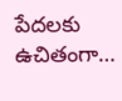పేదలకు ఉచితంగా…